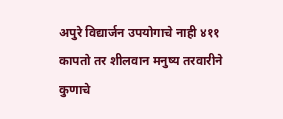अपुरे विद्यार्जन उपयोगाचे नाही ४११
कापतो तर शीलवान मनुष्य तरवारीने कुणाचे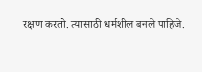रक्षण करतो. त्यासाठी धर्मशील बनले पाहिजे.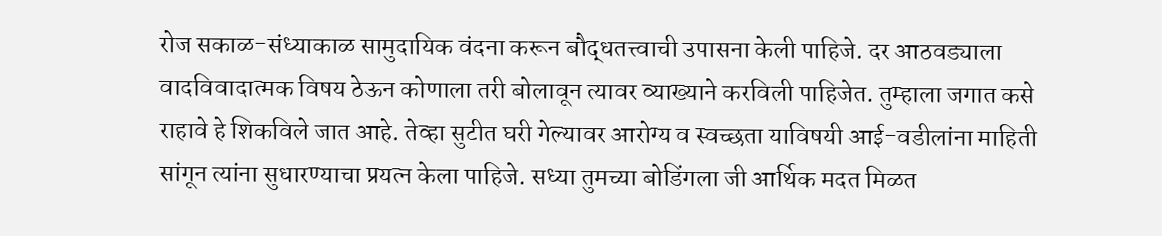रोज सकाळ-संध्याकाळ सामुदायिक वंदना करून बौद्धतत्त्वाची उपासना केली पाहिजे. दर आठवड्याला वादविवादात्मक विषय ठेऊन कोणाला तरी बोलावून त्यावर व्याख्याने करविली पाहिजेत. तुम्हाला जगात कसे राहावे हे शिकविले जात आहे. तेव्हा सुटीत घरी गेल्यावर आरोग्य व स्वच्छता याविषयी आई-वडीलांना माहिती सांगून त्यांना सुधारण्याचा प्रयत्न केला पाहिजे. सध्या तुमच्या बोडिंगला जी आर्थिक मदत मिळत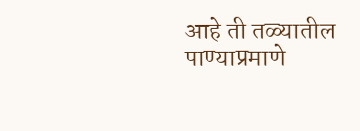आहे ती तळ्यातील पाण्याप्रमाणे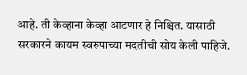आहे. ती केव्हाना केव्हा आटणार हे निश्चित. यासाठी सरकारने कायम स्वरुपाच्या मदतीची सोय केली पाहिजे.